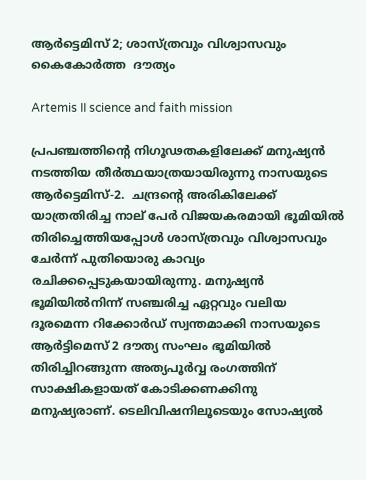ആര്‍ട്ടെമിസ് 2; ശാസ്ത്രവും വിശ്വാസവും കൈകോര്‍ത്ത  ദൗത്യം

Artemis II science and faith mission

പ്രപഞ്ചത്തിന്റെ നിഗൂഢതകളിലേക്ക് മനുഷ്യന്‍ നടത്തിയ തീര്‍ത്ഥയാത്രയായിരുന്നു നാസയുടെ ആര്‍ട്ടെമിസ്-2.  ചന്ദ്രന്റെ അരികിലേക്ക് യാത്രതിരിച്ച നാല് പേര്‍ വിജയകരമായി ഭൂമിയില്‍ തിരിച്ചെത്തിയപ്പോള്‍ ശാസ്ത്രവും വിശ്വാസവും ചേര്‍ന്ന് പുതിയൊരു കാവ്യം രചിക്കപ്പെടുകയായിരുന്നു. മനുഷ്യന്‍ ഭൂമിയില്‍നിന്ന് സഞ്ചരിച്ച ഏറ്റവും വലിയ ദൂരമെന്ന റിക്കോര്‍ഡ് സ്വന്തമാക്കി നാസയുടെ ആര്‍ട്ടിമെസ് 2 ദൗത്യ സംഘം ഭൂമിയില്‍ തിരിച്ചിറങ്ങുന്ന അത്യപൂര്‍വ്വ രംഗത്തിന് സാക്ഷികളായത് കോടിക്കണക്കിനു മനുഷ്യരാണ്. ടെലിവിഷനിലൂടെയും സോഷ്യല്‍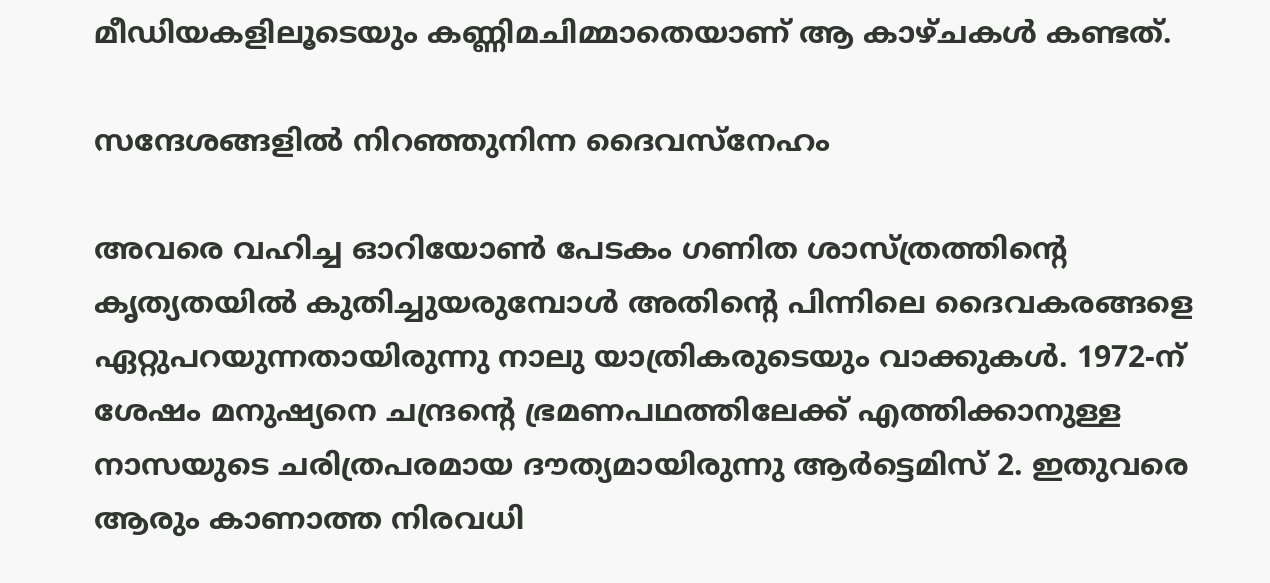മീഡിയകളിലൂടെയും കണ്ണിമചിമ്മാതെയാണ് ആ കാഴ്ചകള്‍ കണ്ടത്.

സന്ദേശങ്ങളില്‍ നിറഞ്ഞുനിന്ന ദൈവസ്‌നേഹം

അവരെ വഹിച്ച ഓറിയോണ്‍ പേടകം ഗണിത ശാസ്ത്രത്തിന്റെ കൃത്യതയില്‍ കുതിച്ചുയരുമ്പോള്‍ അതിന്റെ പിന്നിലെ ദൈവകരങ്ങളെ ഏറ്റുപറയുന്നതായിരുന്നു നാലു യാത്രികരുടെയും വാക്കുകള്‍. 1972-ന് ശേഷം മനുഷ്യനെ ചന്ദ്രന്റെ ഭ്രമണപഥത്തിലേക്ക് എത്തിക്കാനുള്ള നാസയുടെ ചരിത്രപരമായ ദൗത്യമായിരുന്നു ആര്‍ട്ടെമിസ് 2. ഇതുവരെ ആരും കാണാത്ത നിരവധി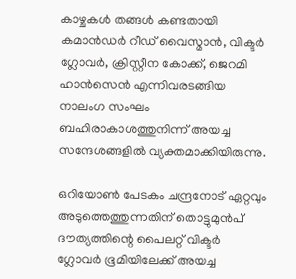കാഴ്ചകള്‍ തങ്ങള്‍ കണ്ടതായി കമാന്‍ഡര്‍ റീഡ് വൈസ്മാന്‍, വിക്ടര്‍ ഗ്ലോവര്‍, ക്രിസ്റ്റീന കോക്ക്, ജെറമി ഹാന്‍സെന്‍ എന്നിവരടങ്ങിയ നാലംഗ സംഘം  ബഹിരാകാശത്തുനിന്ന് അയച്ച സന്ദേശങ്ങളില്‍ വ്യക്തമാക്കിയിരുന്നു.

ഒറിയോണ്‍ പേടകം ചന്ദ്രനോട് ഏറ്റവും അടുത്തെത്തുന്നതിന് തൊട്ടുമുന്‍പ് ദൗത്യത്തിന്റെ പൈലറ്റ് വിക്ടര്‍ ഗ്ലോവര്‍ ഭൂമിയിലേക്ക് അയച്ച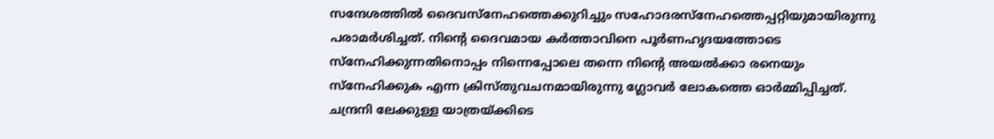സന്ദേശത്തില്‍ ദൈവസ്‌നേഹത്തെക്കുറിച്ചും സഹോദരസ്‌നേഹത്തെപ്പറ്റിയുമായിരുന്നു പരാമര്‍ശിച്ചത്. നിന്റെ ദൈവമായ കര്‍ത്താവിനെ പൂര്‍ണഹൃദയത്തോടെ സ്‌നേഹിക്കുന്നതിനൊപ്പം നിന്നെപ്പോലെ തന്നെ നിന്റെ അയല്‍ക്കാ രനെയും സ്നേഹിക്കുക എന്ന ക്രിസ്തുവചനമായിരുന്നു ഗ്ലോവര്‍ ലോകത്തെ ഓര്‍മ്മിപ്പിച്ചത്. ചന്ദ്രനി ലേക്കുള്ള യാത്രയ്ക്കിടെ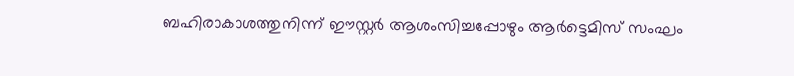ബഹിരാകാശത്തുനിന്ന് ഈസ്റ്റര്‍ ആശംസിച്ചപ്പോഴും ആര്‍ട്ടെമിസ് സംഘം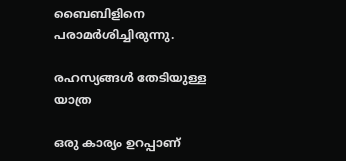ബൈബിളിനെ പരാമര്‍ശിച്ചിരുന്നു.

രഹസ്യങ്ങള്‍ തേടിയുള്ള യാത്ര

ഒരു കാര്യം ഉറപ്പാണ്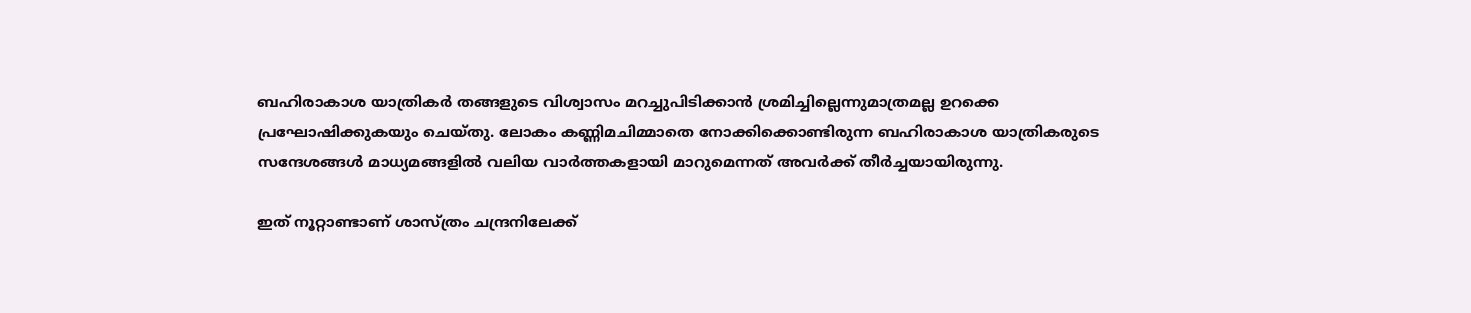ബഹിരാകാശ യാത്രികര്‍ തങ്ങളുടെ വിശ്വാസം മറച്ചുപിടിക്കാന്‍ ശ്രമിച്ചില്ലെന്നുമാത്രമല്ല ഉറക്കെ പ്രഘോഷിക്കുകയും ചെയ്തു. ലോകം കണ്ണിമചിമ്മാതെ നോക്കിക്കൊണ്ടിരുന്ന ബഹിരാകാശ യാത്രികരുടെ സന്ദേശങ്ങള്‍ മാധ്യമങ്ങളില്‍ വലിയ വാര്‍ത്തകളായി മാറുമെന്നത് അവര്‍ക്ക് തീര്‍ച്ചയായിരുന്നു.

ഇത് നൂറ്റാണ്ടാണ് ശാസ്ത്രം ചന്ദ്രനിലേക്ക്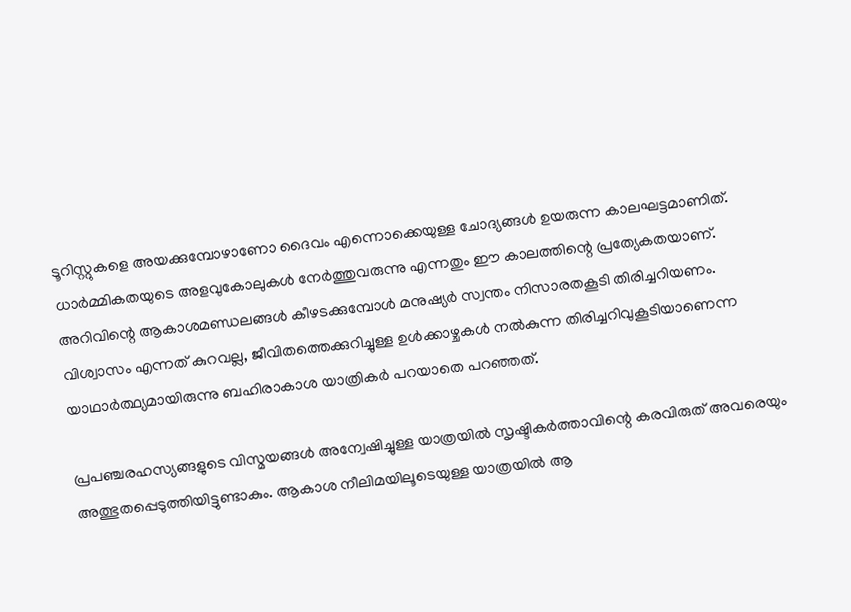ടൂറിസ്റ്റുകളെ അയക്കുമ്പോഴാണോ ദൈവം എന്നൊക്കെയുള്ള ചോദ്യങ്ങള്‍ ഉയരുന്ന കാലഘട്ടമാണിത്. ധാര്‍മ്മികതയുടെ അളവുകോലുകള്‍ നേര്‍ത്തുവരുന്നു എന്നതും ഈ കാലത്തിന്റെ പ്രത്യേകതയാണ്. അറിവിന്റെ ആകാശമണ്ഡലങ്ങള്‍ കീഴടക്കുമ്പോള്‍ മനുഷ്യര്‍ സ്വന്തം നിസാരതകൂടി തിരിച്ചറിയണം.  വിശ്വാസം എന്നത് കുറവല്ല, ജീവിതത്തെക്കുറിച്ചുള്ള ഉള്‍ക്കാഴ്ചകള്‍ നല്‍കുന്ന തിരിച്ചറിവുകൂടിയാണെന്ന യാഥാര്‍ത്ഥ്യമായിരുന്നു ബഹിരാകാശ യാത്രികര്‍ പറയാതെ പറഞ്ഞത്.

പ്രപഞ്ചരഹസ്യങ്ങളുടെ വിസ്മയങ്ങള്‍ അന്വേഷിച്ചുള്ള യാത്രയില്‍ സൃഷ്ടികര്‍ത്താവിന്റെ കരവിരുത് അവരെയും അത്ഭുതപ്പെടുത്തിയിട്ടുണ്ടാകും. ആകാശ നീലിമയിലൂടെയുള്ള യാത്രയില്‍ ആ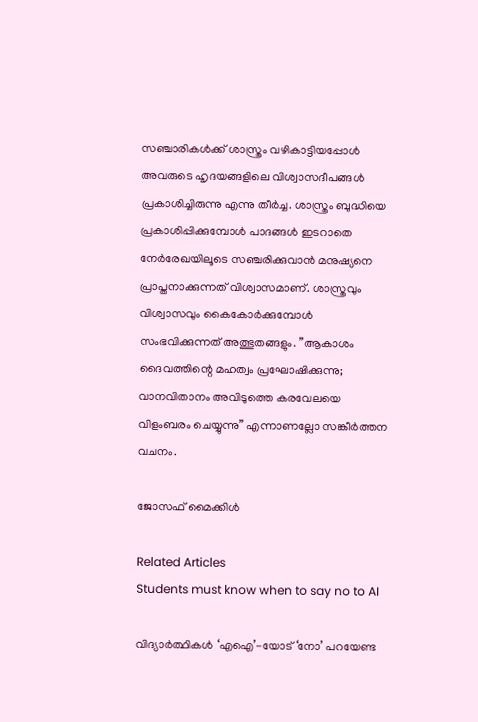സഞ്ചാരികള്‍ക്ക് ശാസ്ത്രം വഴികാട്ടിയപ്പോള്‍ അവരുടെ ഹൃദയങ്ങളിലെ വിശ്വാസദീപങ്ങള്‍ പ്രകാശിച്ചിരുന്നു എന്നു തീര്‍ച്ച. ശാസ്ത്രം ബുദ്ധിയെ പ്രകാശിപ്പിക്കുമ്പോള്‍ പാദങ്ങള്‍ ഇടറാതെ നേര്‍രേഖയിലൂടെ സഞ്ചരിക്കുവാന്‍ മനുഷ്യനെ പ്രാപ്തനാക്കുന്നത് വിശ്വാസമാണ്. ശാസ്ത്രവും വിശ്വാസവും കൈകോര്‍ക്കുമ്പോള്‍ സംഭവിക്കുന്നത് അത്ഭുതങ്ങളും. ”ആകാശം ദൈവത്തിന്റെ മഹത്വം പ്രഘോഷിക്കുന്നു; വാനവിതാനം അവിടുത്തെ കരവേലയെ വിളംബരം ചെയ്യുന്നു” എന്നാണല്ലോ സങ്കീര്‍ത്തന വചനം.

ജോസഫ് മൈക്കിള്‍

Related Articles
Students must know when to say no to AI

വിദ്യാര്‍ത്ഥികള്‍ ‘എഐ’-യോട് ‘നോ’ പറയേണ്ട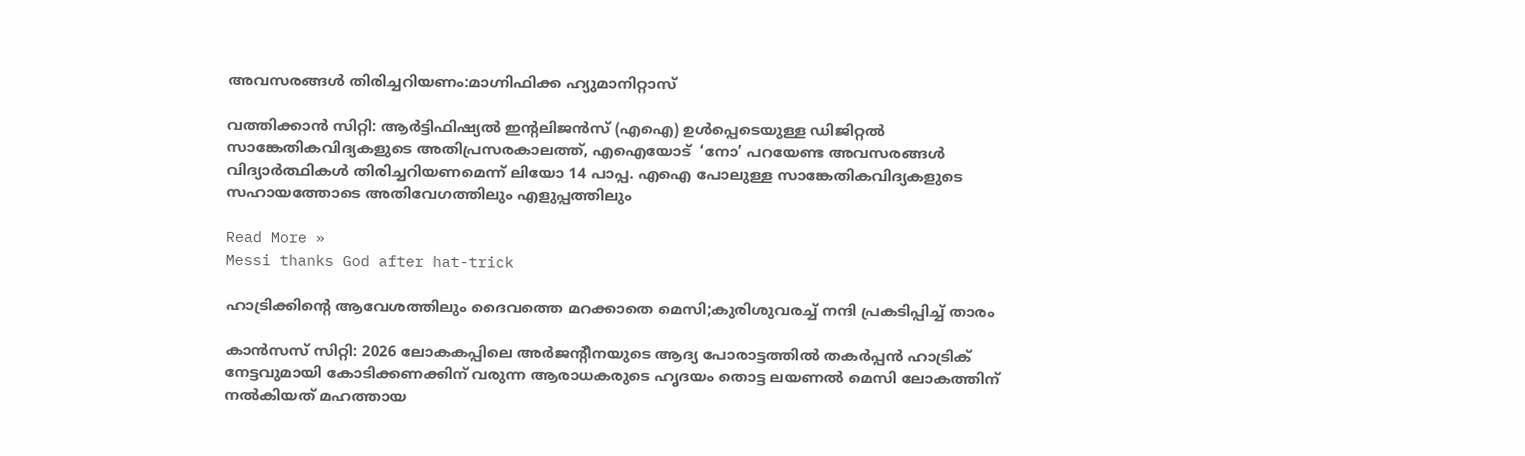അവസരങ്ങള്‍ തിരിച്ചറിയണം:മാഗ്നിഫിക്ക ഹ്യുമാനിറ്റാസ്

വത്തിക്കാന്‍ സിറ്റി: ആര്‍ട്ടിഫിഷ്യല്‍ ഇന്റലിജന്‍സ് (എഐ) ഉള്‍പ്പെടെയുള്ള ഡിജിറ്റല്‍ സാങ്കേതികവിദ്യകളുടെ അതിപ്രസരകാലത്ത്, എഐയോട്  ‘നോ’ പറയേണ്ട അവസരങ്ങള്‍ വിദ്യാര്‍ത്ഥികള്‍ തിരിച്ചറിയണമെന്ന് ലിയോ 14 പാപ്പ. എഐ പോലുള്ള സാങ്കേതികവിദ്യകളുടെ സഹായത്തോടെ അതിവേഗത്തിലും എളുപ്പത്തിലും

Read More »
Messi thanks God after hat-trick

ഹാട്രിക്കിന്റെ ആവേശത്തിലും ദൈവത്തെ മറക്കാതെ മെസി;കുരിശുവരച്ച് നന്ദി പ്രകടിപ്പിച്ച് താരം

കാന്‍സസ് സിറ്റി: 2026 ലോകകപ്പിലെ അര്‍ജന്റീനയുടെ ആദ്യ പോരാട്ടത്തില്‍ തകര്‍പ്പന്‍ ഹാട്രിക് നേട്ടവുമായി കോടിക്കണക്കിന് വരുന്ന ആരാധകരുടെ ഹൃദയം തൊട്ട ലയണല്‍ മെസി ലോകത്തിന് നല്‍കിയത് മഹത്തായ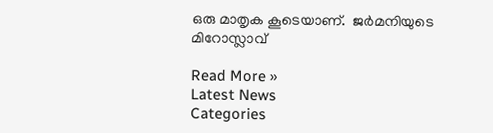ഒരു മാതൃക കൂടെയാണ്.  ജര്‍മനിയുടെ മിറോസ്ലാവ്

Read More »
Latest News
Categories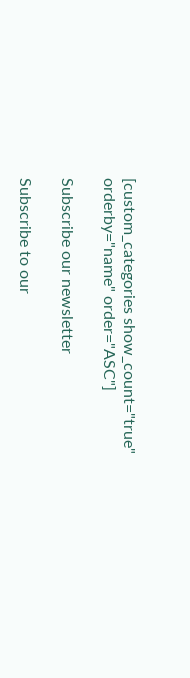[custom_categories show_count="true" orderby="name" order="ASC"]

Subscribe our newsletter

Subscribe to our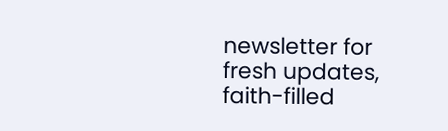newsletter for fresh updates, faith-filled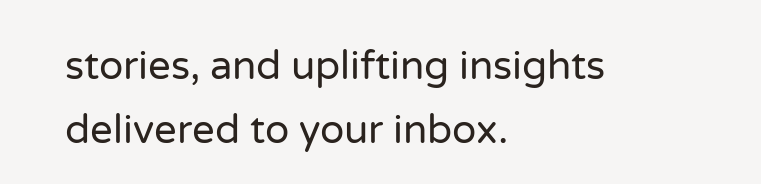stories, and uplifting insights delivered to your inbox.